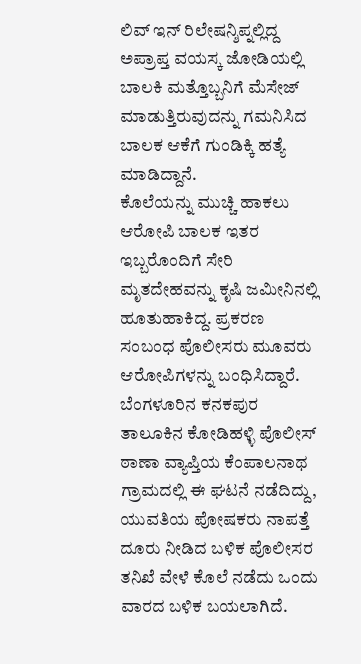ಲಿವ್ ಇನ್ ರಿಲೇಷನ್ಶಿಪ್ನಲ್ಲಿದ್ದ ಅಪ್ರಾಪ್ತ ವಯಸ್ಕ ಜೋಡಿಯಲ್ಲಿ ಬಾಲಕಿ ಮತ್ತೊಬ್ಬನಿಗೆ ಮೆಸೇಜ್ ಮಾಡುತ್ತಿರುವುದನ್ನು ಗಮನಿಸಿದ ಬಾಲಕ ಆಕೆಗೆ ಗುಂಡಿಕ್ಕಿ ಹತ್ಯೆ ಮಾಡಿದ್ದಾನೆ.
ಕೊಲೆಯನ್ನು ಮುಚ್ಚಿ ಹಾಕಲು ಆರೋಪಿ ಬಾಲಕ ಇತರ ಇಬ್ಬರೊಂದಿಗೆ ಸೇರಿ ಮೃತದೇಹವನ್ನು ಕೃಷಿ ಜಮೀನಿನಲ್ಲಿ ಹೂತುಹಾಕಿದ್ದ. ಪ್ರಕರಣ ಸಂಬಂಧ ಪೊಲೀಸರು ಮೂವರು ಆರೋಪಿಗಳನ್ನು ಬಂಧಿಸಿದ್ದಾರೆ.
ಬೆಂಗಳೂರಿನ ಕನಕಪುರ ತಾಲೂಕಿನ ಕೋಡಿಹಳ್ಳಿ ಪೊಲೀಸ್ ಠಾಣಾ ವ್ಯಾಪ್ತಿಯ ಕೆಂಪಾಲನಾಥ ಗ್ರಾಮದಲ್ಲಿ ಈ ಘಟನೆ ನಡೆದಿದ್ದು, ಯುವತಿಯ ಪೋಷಕರು ನಾಪತ್ತೆ ದೂರು ನೀಡಿದ ಬಳಿಕ ಪೊಲೀಸರ ತನಿಖೆ ವೇಳೆ ಕೊಲೆ ನಡೆದು ಒಂದು ವಾರದ ಬಳಿಕ ಬಯಲಾಗಿದೆ.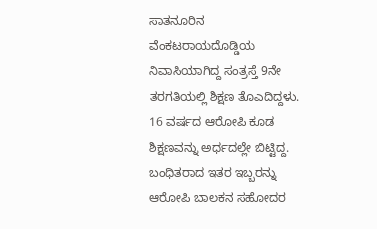ಸಾತನೂರಿನ ವೆಂಕಟರಾಯದೊಡ್ಡಿಯ ನಿವಾಸಿಯಾಗಿದ್ದ ಸಂತ್ರಸ್ತೆ 9ನೇ ತರಗತಿಯಲ್ಲಿ ಶಿಕ್ಷಣ ತೊಎದಿದ್ದಳು. 16 ವರ್ಷದ ಆರೋಪಿ ಕೂಡ ಶಿಕ್ಷಣವನ್ನು ಅರ್ಧದಲ್ಲೇ ಬಿಟ್ಟಿದ್ದ. ಬಂಧಿತರಾದ ಇತರ ಇಬ್ಬರನ್ನು ಆರೋಪಿ ಬಾಲಕನ ಸಹೋದರ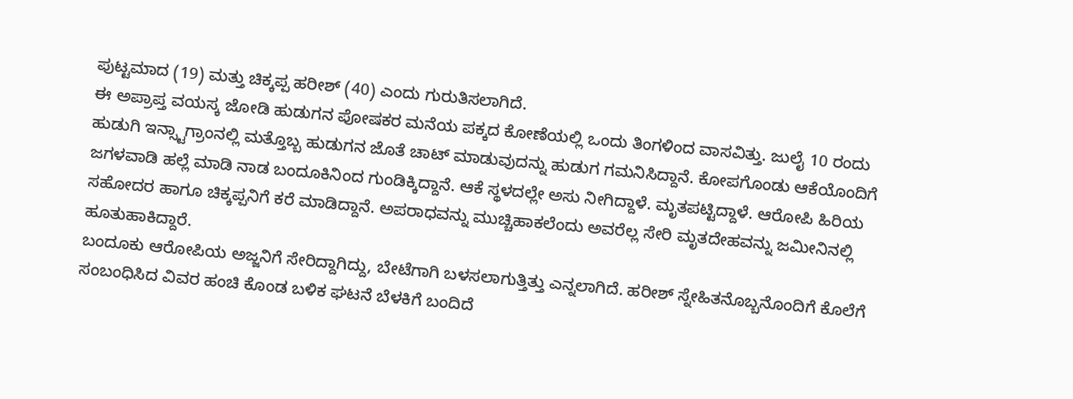ಪುಟ್ಟಮಾದ (19) ಮತ್ತು ಚಿಕ್ಕಪ್ಪ ಹರೀಶ್ (40) ಎಂದು ಗುರುತಿಸಲಾಗಿದೆ.
ಈ ಅಪ್ರಾಪ್ತ ವಯಸ್ಕ ಜೋಡಿ ಹುಡುಗನ ಪೋಷಕರ ಮನೆಯ ಪಕ್ಕದ ಕೋಣೆಯಲ್ಲಿ ಒಂದು ತಿಂಗಳಿಂದ ವಾಸವಿತ್ತು. ಜುಲೈ 10 ರಂದು ಹುಡುಗಿ ಇನ್ಸ್ಟಾಗ್ರಾಂನಲ್ಲಿ ಮತ್ತೊಬ್ಬ ಹುಡುಗನ ಜೊತೆ ಚಾಟ್ ಮಾಡುವುದನ್ನು ಹುಡುಗ ಗಮನಿಸಿದ್ದಾನೆ. ಕೋಪಗೊಂಡು ಆಕೆಯೊಂದಿಗೆ ಜಗಳವಾಡಿ ಹಲ್ಲೆ ಮಾಡಿ ನಾಡ ಬಂದೂಕಿನಿಂದ ಗುಂಡಿಕ್ಕಿದ್ದಾನೆ. ಆಕೆ ಸ್ಥಳದಲ್ಲೇ ಅಸು ನೀಗಿದ್ದಾಳೆ. ಮೃತಪಟ್ಟಿದ್ದಾಳೆ. ಆರೋಪಿ ಹಿರಿಯ ಸಹೋದರ ಹಾಗೂ ಚಿಕ್ಕಪ್ಪನಿಗೆ ಕರೆ ಮಾಡಿದ್ದಾನೆ. ಅಪರಾಧವನ್ನು ಮುಚ್ಚಿಹಾಕಲೆಂದು ಅವರೆಲ್ಲ ಸೇರಿ ಮೃತದೇಹವನ್ನು ಜಮೀನಿನಲ್ಲಿ ಹೂತುಹಾಕಿದ್ದಾರೆ.
ಬಂದೂಕು ಆರೋಪಿಯ ಅಜ್ಜನಿಗೆ ಸೇರಿದ್ದಾಗಿದ್ದು, ಬೇಟೆಗಾಗಿ ಬಳಸಲಾಗುತ್ತಿತ್ತು ಎನ್ನಲಾಗಿದೆ. ಹರೀಶ್ ಸ್ನೇಹಿತನೊಬ್ಬನೊಂದಿಗೆ ಕೊಲೆಗೆ ಸಂಬಂಧಿಸಿದ ವಿವರ ಹಂಚಿ ಕೊಂಡ ಬಳಿಕ ಘಟನೆ ಬೆಳಕಿಗೆ ಬಂದಿದೆ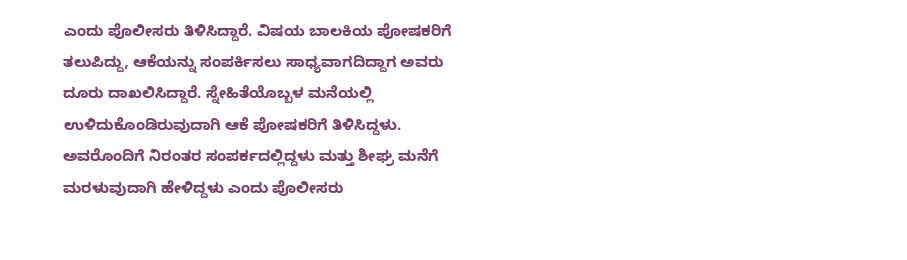ಎಂದು ಪೊಲೀಸರು ತಿಳಿಸಿದ್ದಾರೆ. ವಿಷಯ ಬಾಲಕಿಯ ಪೋಷಕರಿಗೆ ತಲುಪಿದ್ದು, ಆಕೆಯನ್ನು ಸಂಪರ್ಕಿಸಲು ಸಾಧ್ಯವಾಗದಿದ್ದಾಗ ಅವರು ದೂರು ದಾಖಲಿಸಿದ್ದಾರೆ. ಸ್ನೇಹಿತೆಯೊಬ್ಬಳ ಮನೆಯಲ್ಲಿ ಉಳಿದುಕೊಂಡಿರುವುದಾಗಿ ಆಕೆ ಪೋಷಕರಿಗೆ ತಿಳಿಸಿದ್ದಳು. ಅವರೊಂದಿಗೆ ನಿರಂತರ ಸಂಪರ್ಕದಲ್ಲಿದ್ದಳು ಮತ್ತು ಶೀಘ್ರ ಮನೆಗೆ ಮರಳುವುದಾಗಿ ಹೇಳಿದ್ದಳು ಎಂದು ಪೊಲೀಸರು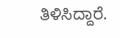ತಿಳಿಸಿದ್ದಾರೆ.